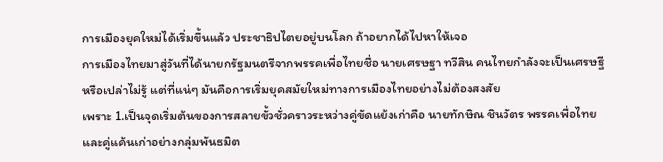การเมืองยุคใหม่ได้เริ่มขึ้นแล้ว ประชาธิปไตยอยู่บนโลก ถ้าอยากได้ไปหาให้เจอ
การเมืองไทยมาสู่วันที่ได้นายกรัฐมนตรีจากพรรคเพื่อไทยชื่อ นายเศรษฐา ทวีสิน คนไทยกำลังจะเป็นเศรษฐีหรือเปล่าไม่รู้ แต่ที่แน่ๆ มันคือการเริ่มยุคสมัยใหม่ทางการเมืองไทยอย่างไม่ต้องสงสัย
เพราะ 1.เป็นจุดเริ่มต้นของการสลายขั้วชั่วคราวระหว่างคู่ขัดแย้งเก่าคือ นายทักษิณ ชินวัตร พรรคเพื่อไทย และคู่แค้นเก่าอย่างกลุ่มพันธมิต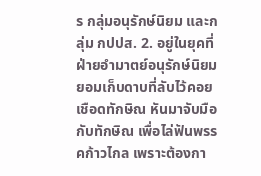ร กลุ่มอนุรักษ์นิยม และกลุ่ม กปปส. 2. อยู่ในยุคที่ฝ่ายอำมาตย์อนุรักษ์นิยมยอมเก็บดาบที่ลับไว้คอยเชือดทักษิณ หันมาจับมือกับทักษิณ เพื่อไล่ฟันพรรคก้าวไกล เพราะต้องกา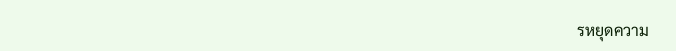รหยุดความ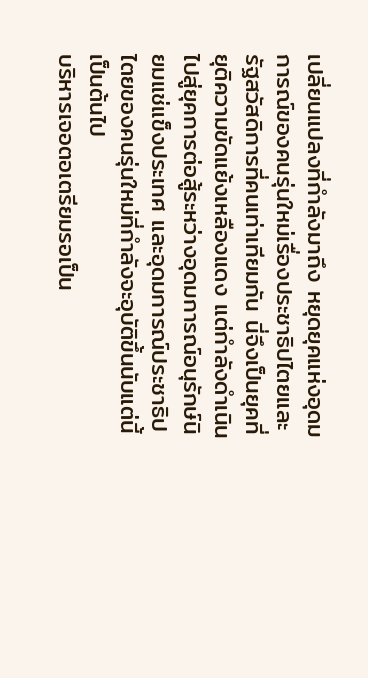เปลี่ยนแปลงที่กำลังมาถึง หยุดยุคแห่งอุดมการณ์ของคนรุ่นใหม่เรื่องประชาธิปไตยและรัฐสวัสดิการที่คนเท่าเทียมกัน นี่จึงเป็นยุคที่ยุติความขัดแย้งเหลืองแดง แต่กำลังดำเนินไปสู่ยุคการต่อสู้ระหว่างอุดมการณ์อนุรักษ์นิยมแช่แข็งประเทศ และอุดมการณ์ประชาธิปไตยของคนรุ่นใหม่ที่กำลังจะอุบัติขึ้นนับแต่นี้เป็นต้นไป
บริหารเจอตอเตรียมรอเป็น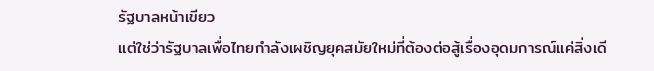รัฐบาลหน้าเขียว
แต่ใช่ว่ารัฐบาลเพื่อไทยกำลังเผชิญยุคสมัยใหม่ที่ต้องต่อสู้เรื่องอุดมการณ์แค่สิ่งเดี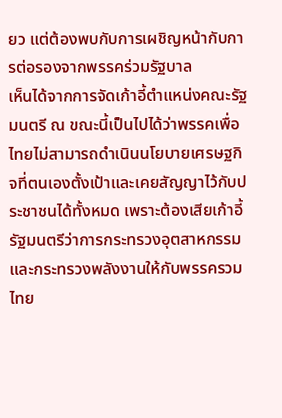ยว แต่ต้องพบกับการเผชิญหน้ากับการต่อรองจากพรรคร่วมรัฐบาล
เห็นได้จากการจัดเก้าอี้ตำแหน่งคณะรัฐมนตรี ณ ขณะนี้เป็นไปได้ว่าพรรคเพื่อไทยไม่สามารถดำเนินนโยบายเศรษฐกิจที่ตนเองตั้งเป้าและเคยสัญญาไว้กับประชาชนได้ทั้งหมด เพราะต้องเสียเก้าอี้รัฐมนตรีว่าการกระทรวงอุตสาหกรรมและกระทรวงพลังงานให้กับพรรครวมไทย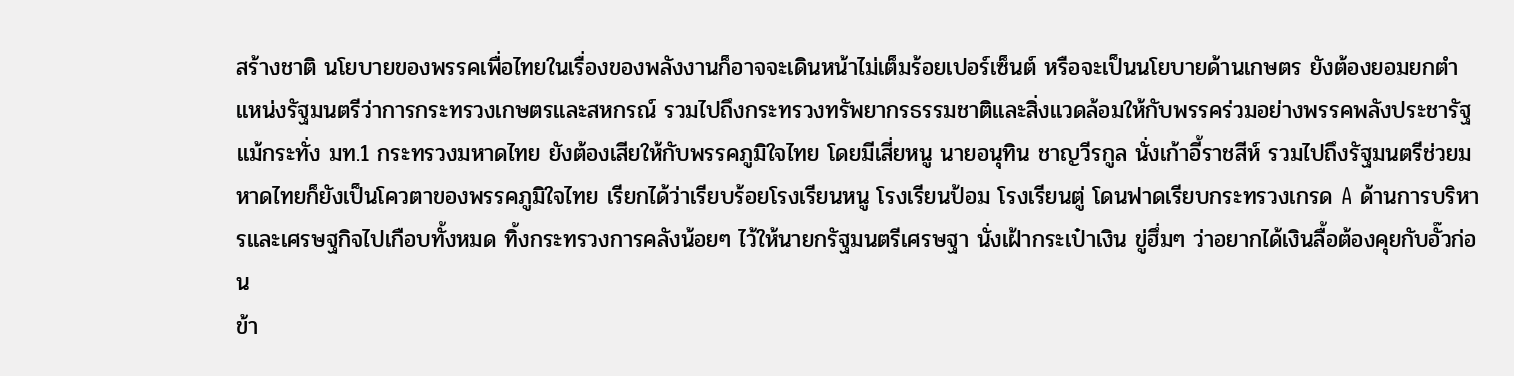สร้างชาติ นโยบายของพรรคเพื่อไทยในเรื่องของพลังงานก็อาจจะเดินหน้าไม่เต็มร้อยเปอร์เซ็นต์ หรือจะเป็นนโยบายด้านเกษตร ยังต้องยอมยกตำแหน่งรัฐมนตรีว่าการกระทรวงเกษตรและสหกรณ์ รวมไปถึงกระทรวงทรัพยากรธรรมชาติและสิ่งแวดล้อมให้กับพรรคร่วมอย่างพรรคพลังประชารัฐ แม้กระทั่ง มท.1 กระทรวงมหาดไทย ยังต้องเสียให้กับพรรคภูมิใจไทย โดยมีเสี่ยหนู นายอนุทิน ชาญวีรกูล นั่งเก้าอี้ราชสีห์ รวมไปถึงรัฐมนตรีช่วยมหาดไทยก็ยังเป็นโควตาของพรรคภูมิใจไทย เรียกได้ว่าเรียบร้อยโรงเรียนหนู โรงเรียนป้อม โรงเรียนตู่ โดนฟาดเรียบกระทรวงเกรด A ด้านการบริหารและเศรษฐกิจไปเกือบทั้งหมด ทิ้งกระทรวงการคลังน้อยๆ ไว้ให้นายกรัฐมนตรีเศรษฐา นั่งเฝ้ากระเป๋าเงิน ขู่ฮึ่มๆ ว่าอยากได้เงินลื้อต้องคุยกับอั๊วก่อน
ข้า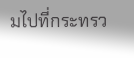มไปที่กระทรว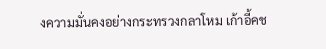งความมั่นคงอย่างกระทรวงกลาโหม เก้าอี้คช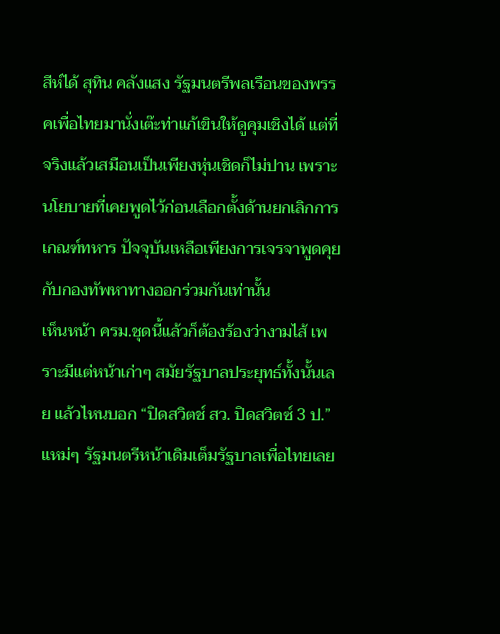สีห์ได้ สุทิน คลังแสง รัฐมนตรีพลเรือนของพรรคเพื่อไทยมานั่งเต๊ะท่าแก้เขินให้ดูคุมเชิงได้ แต่ที่จริงแล้วเสมือนเป็นเพียงหุ่นเชิดก็ไม่ปาน เพราะนโยบายที่เคยพูดไว้ก่อนเลือกตั้งด้านยกเลิกการเกณฑ์ทหาร ปัจจุบันเหลือเพียงการเจรจาพูดคุยกับกองทัพหาทางออกร่วมกันเท่านั้น
เห็นหน้า ครม.ชุดนี้แล้วก็ต้องร้องว่างามไส้ เพราะมีแต่หน้าเก่าๆ สมัยรัฐบาลประยุทธ์ทั้งนั้นเลย แล้วไหนบอก “ปิดสวิตช์ สว. ปิดสวิตซ์ 3 ป.” แหม่ๆ รัฐมนตรีหน้าเดิมเต็มรัฐบาลเพื่อไทยเลย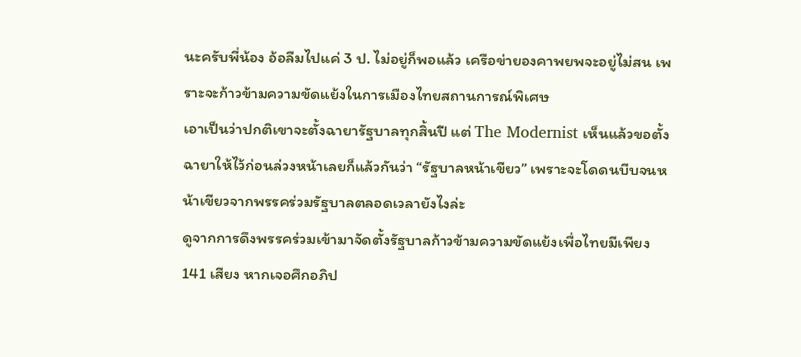นะครับพี่น้อง อ้อลืมไปแค่ 3 ป. ไม่อยู่ก็พอแล้ว เครือข่ายองคาพยพจะอยู่ไม่สน เพราะจะก้าวข้ามความขัดแย้งในการเมืองไทยสถานการณ์พิเศษ
เอาเป็นว่าปกติเขาจะตั้งฉายารัฐบาลทุกสิ้นปี แต่ The Modernist เห็นแล้วขอตั้งฉายาให้ไว้ก่อนล่วงหน้าเลยก็แล้วกันว่า “รัฐบาลหน้าเขียว” เพราะจะโดดนบีบจนหน้าเขียวจากพรรคร่วมรัฐบาลตลอดเวลายังไงล่ะ
ดูจากการดึงพรรคร่วมเข้ามาจัดตั้งรัฐบาลก้าวข้ามความขัดแย้งเพื่อไทยมีเพียง 141 เสียง หากเจอศึกอภิป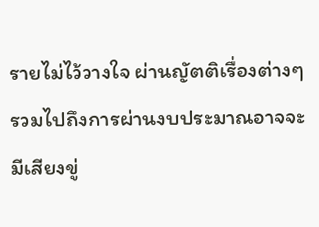รายไม่ไว้วางใจ ผ่านญัตติเรื่องต่างๆ รวมไปถึงการผ่านงบประมาณอาจจะมีเสียงขู่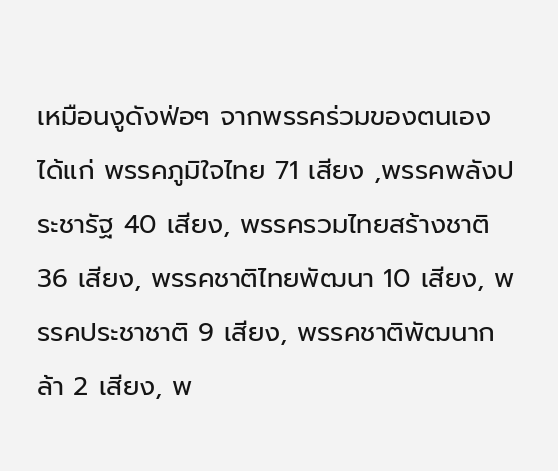เหมือนงูดังฟ่อๆ จากพรรคร่วมของตนเอง ได้แก่ พรรคภูมิใจไทย 71 เสียง ,พรรคพลังประชารัฐ 40 เสียง, พรรครวมไทยสร้างชาติ 36 เสียง, พรรคชาติไทยพัฒนา 10 เสียง, พรรคประชาชาติ 9 เสียง, พรรคชาติพัฒนากล้า 2 เสียง, พ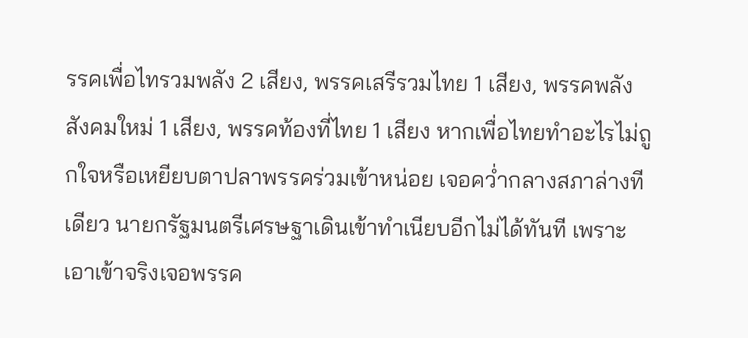รรคเพื่อไทรวมพลัง 2 เสียง, พรรคเสรีรวมไทย 1 เสียง, พรรคพลังสังคมใหม่ 1 เสียง, พรรคท้องที่ไทย 1 เสียง หากเพื่อไทยทำอะไรไม่ถูกใจหรือเหยียบตาปลาพรรคร่วมเข้าหน่อย เจอคว่ำกลางสภาล่างทีเดียว นายกรัฐมนตรีเศรษฐาเดินเข้าทำเนียบอีกไม่ได้ทันที เพราะเอาเข้าจริงเจอพรรค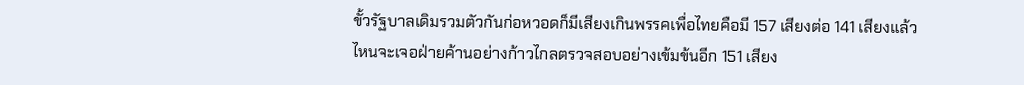ขั้วรัฐบาลเดิมรวมตัวกันก่อหวอดก็มีเสียงเกินพรรคเพื่อไทยคือมี 157 เสียงต่อ 141 เสียงแล้ว ไหนจะเจอฝ่ายค้านอย่างก้าวไกลตรวจสอบอย่างเข้มข้นอีก 151 เสียง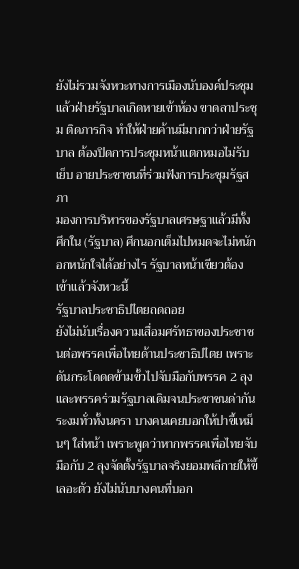ยังไม่รวมจังหวะทางการเมืองนับองค์ประชุมแล้วฝ่ายรัฐบาลเกิดหายเข้าห้อง ขาดลาประชุม ติดภารกิจ ทำให้ฝ่ายค้านมีมากกว่าฝ่ายรัฐบาล ต้องปิดการประชุมหน้าแตกหมอไม่รับเย็บ อายประชาชนที่ร่วมฟังการประชุมรัฐสภา
มองการบริหารของรัฐบาลเศรษฐาแล้วมีทั้งศึกใน (รัฐบาล) ศึกนอกเต็มไปหมดจะไม่หนักอกหนักใจได้อย่างไร รัฐบาลหน้าเขียวต้องเข้าแล้วจังหวะนี้
รัฐบาลประชาธิปไตยถดถอย
ยังไม่นับเรื่องความเสื่อมศรัทธาของประชาชนต่อพรรคเพื่อไทยด้านประชาธิปไตย เพราะดันกระโดดดข้ามขั้วไปจับมือกับพรรค 2 ลุงและพรรคร่วมรัฐบาลเดิมจนประชาชนด่ากันระงมทั่วทั้งนครา บางคนเคยบอกให้ปาขี้เหม็นๆ ใส่หน้า เพราะพูดว่าหากพรรคเพื่อไทยจับมือกับ 2 ลุงจัดตั้งรัฐบาลจริงยอมพลีกายให้ขี้เลอะตัว ยังไม่นับบางคนที่บอก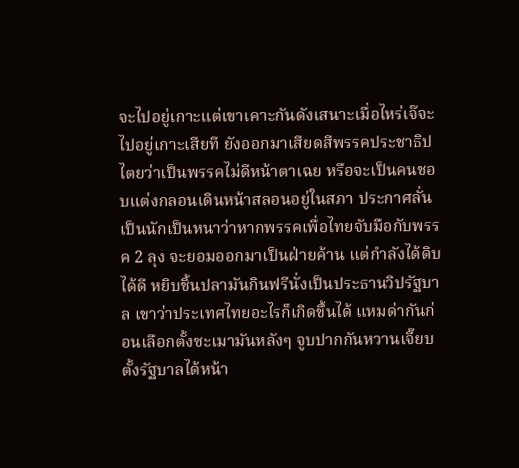จะไปอยู่เกาะแต่เขาเคาะกันดังเสนาะเมื่อไหร่เจ๊จะไปอยู่เกาะเสียที ยังออกมาเสียดสีพรรคประชาธิปไตยว่าเป็นพรรคไม่ดีหน้าตาเฉย หรือจะเป็นคนชอบแต่งกลอนเดินหน้าสลอนอยู่ในสภา ประกาศลั่นเป็นนักเป็นหนาว่าหากพรรคเพื่อไทยจับมือกับพรรค 2 ลุง จะยอมออกมาเป็นฝ่ายค้าน แต่กำลังได้ดิบได้ดี หยิบชิ้นปลามันกินฟรีนั่งเป็นประธานวิปรัฐบาล เขาว่าประเทศไทยอะไรก็เกิดขึ้นได้ แหมด่ากันก่อนเลือกตั้งซะเมามันหลังๆ จูบปากกันหวานเจี๊ยบตั้งรัฐบาลได้หน้า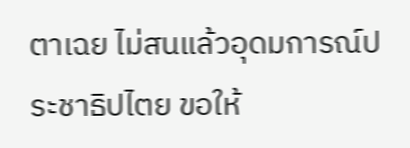ตาเฉย ไม่สนแล้วอุดมการณ์ประชาธิปไตย ขอให้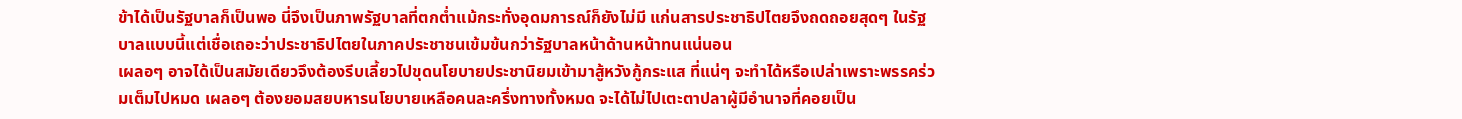ข้าได้เป็นรัฐบาลก็เป็นพอ นี่จึงเป็นภาพรัฐบาลที่ตกต่ำแม้กระทั่งอุดมการณ์ก็ยังไม่มี แก่นสารประชาธิปไตยจึงถดถอยสุดๆ ในรัฐบาลแบบนี้แต่เชื่อเถอะว่าประชาธิปไตยในภาคประชาชนเข้มข้นกว่ารัฐบาลหน้าด้านหน้าทนแน่นอน
เผลอๆ อาจได้เป็นสมัยเดียวจึงต้องรีบเลี้ยวไปขุดนโยบายประชานิยมเข้ามาสู้หวังกู้กระแส ที่แน่ๆ จะทำได้หรือเปล่าเพราะพรรคร่วมเต็มไปหมด เผลอๆ ต้องยอมสยบหารนโยบายเหลือคนละครึ่งทางทั้งหมด จะได้ไม่ไปเตะตาปลาผู้มีอำนาจที่คอยเป็น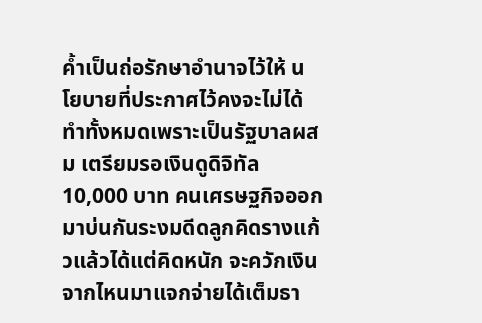ค้ำเป็นถ่อรักษาอำนาจไว้ให้ นโยบายที่ประกาศไว้คงจะไม่ได้ทำทั้งหมดเพราะเป็นรัฐบาลผสม เตรียมรอเงินดูดิจิทัล 10,000 บาท คนเศรษฐกิจออกมาบ่นกันระงมดีดลูกคิดรางแก้วแล้วได้แต่คิดหนัก จะควักเงินจากไหนมาแจกจ่ายได้เต็มธา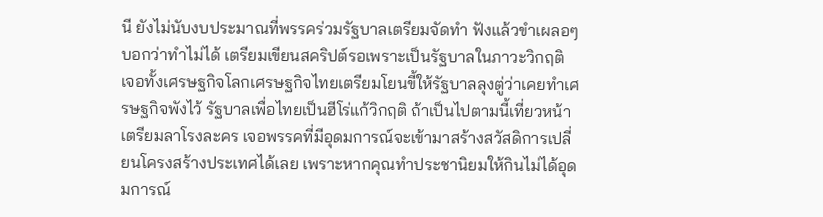นี ยังไม่นับงบประมาณที่พรรคร่วมรัฐบาลเตรียมจัดทำ ฟังแล้วขำเผลอๆ บอกว่าทำไม่ได้ เตรียมเขียนสคริปต์รอเพราะเป็นรัฐบาลในภาวะวิกฤติ เจอทั้งเศรษฐกิจโลกเศรษฐกิจไทยเตรียมโยนขี้ให้รัฐบาลลุงตู่ว่าเคยทำเศรษฐกิจพังไว้ รัฐบาลเพื่อไทยเป็นฮีโร่แก้วิกฤติ ถ้าเป็นไปตามนี้เที่ยวหน้าเตรียมลาโรงละคร เจอพรรคที่มีอุดมการณ์จะเข้ามาสร้างสวัสดิการเปลี่ยนโครงสร้างประเทศได้เลย เพราะหากคุณทำประชานิยมให้กินไม่ได้อุดมการณ์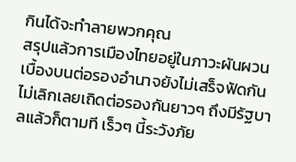กินได้จะทำลายพวกคุณ
สรุปแล้วการเมืองไทยอยู่ในภาวะผันผวน เบื้องบนต่อรองอำนาจยังไม่เสร็จฟัดกันไม่เลิกเลยเถิดต่อรองกันยาวๆ ถึงมีรัฐบาลแล้วก็ตามที เร็วๆ นี้ระวังภัย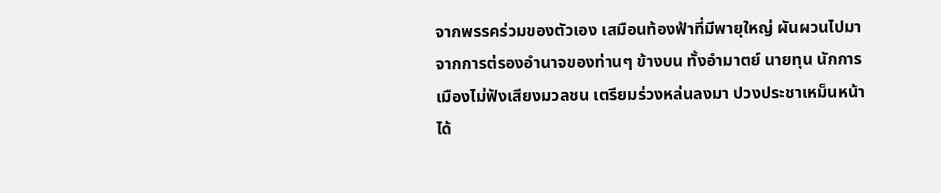จากพรรคร่วมของตัวเอง เสมือนท้องฟ้าที่มีพายุใหญ่ ผันผวนไปมาจากการต่รองอำนาจของท่านๆ ข้างบน ทั้งอำมาตย์ นายทุน นักการเมืองไม่ฟังเสียงมวลชน เตรียมร่วงหล่นลงมา ปวงประชาเหม็นหน้าได้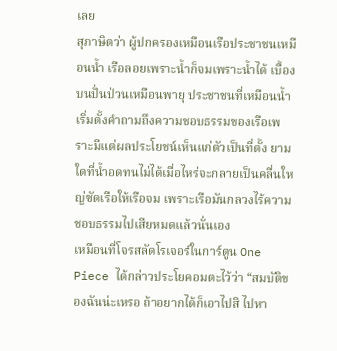เลย
สุภาษิตว่า ผู้ปกครองเหมือนเรือประชาชนเหมือนน้ำ เรือลอยเพราะน้ำก็จมเพราะน้ำได้ เบื้องบนปั่นป่วนเหมือนพายุ ประชาชนที่เหมือนน้ำเริ่มตั้งคำถามถึงความชอบธรรมของเรือเพราะมีแต่ผลประโยชน์เห็นแก่ตัวเป็นที่ตั้ง ยามใดที่น้ำอดทนไม่ได้เมื่อไหร่จะกลายเป็นคลื่นใหญ่ซัดเรือให้เรือจม เพราะเรือมันกลวงไร้ความชอบธรรมไปเสียหมดแล้วนั่นเอง
เหมือนที่โจรสลัดโรเจอร์ในการ์ตูน One Piece ได้กล่าวประโยคอมตะไว้ว่า “สมบัติของฉันน่ะเหรอ ถ้าอยากได้ก็เอาไปสิ ไปหา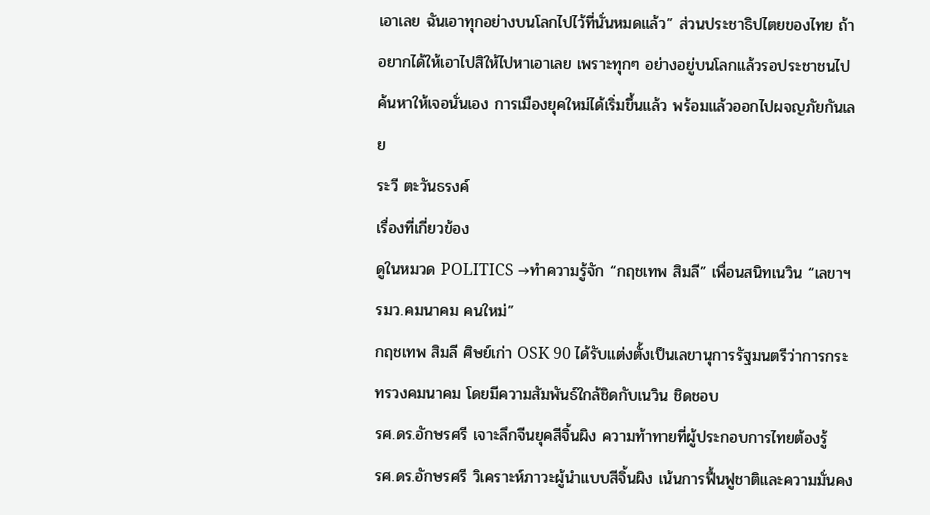เอาเลย ฉันเอาทุกอย่างบนโลกไปไว้ที่นั่นหมดแล้ว” ส่วนประชาธิปไตยของไทย ถ้าอยากได้ให้เอาไปสิให้ไปหาเอาเลย เพราะทุกๆ อย่างอยู่บนโลกแล้วรอประชาชนไปค้นหาให้เจอนั่นเอง การเมืองยุคใหม่ได้เริ่มขึ้นแล้ว พร้อมแล้วออกไปผจญภัยกันเลย
ระวี ตะวันธรงค์
เรื่องที่เกี่ยวข้อง
ดูในหมวด POLITICS →ทำความรู้จัก “กฤชเทพ สิมลี” เพื่อนสนิทเนวิน “เลขาฯ รมว.คมนาคม คนใหม่”
กฤชเทพ สิมลี ศิษย์เก่า OSK 90 ได้รับแต่งตั้งเป็นเลขานุการรัฐมนตรีว่าการกระทรวงคมนาคม โดยมีความสัมพันธ์ใกล้ชิดกับเนวิน ชิดชอบ
รศ.ดร.อักษรศรี เจาะลึกจีนยุคสีจิ้นผิง ความท้าทายที่ผู้ประกอบการไทยต้องรู้
รศ.ดร.อักษรศรี วิเคราะห์ภาวะผู้นำแบบสีจิ้นผิง เน้นการฟื้นฟูชาติและความมั่นคง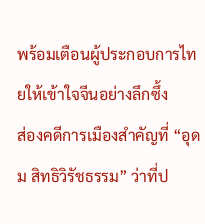พร้อมเตือนผู้ประกอบการไทยให้เข้าใจจีนอย่างลึกซึ้ง
ส่องคดีการเมืองสำคัญที่ “อุดม สิทธิวิรัชธรรม” ว่าที่ป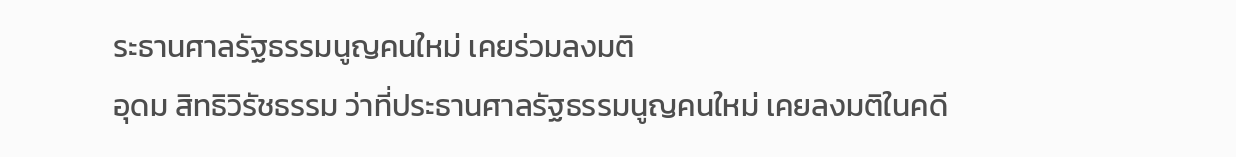ระธานศาลรัฐธรรมนูญคนใหม่ เคยร่วมลงมติ
อุดม สิทธิวิรัชธรรม ว่าที่ประธานศาลรัฐธรรมนูญคนใหม่ เคยลงมติในคดี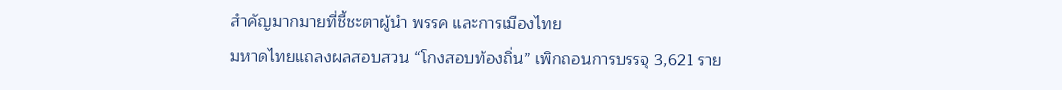สำคัญมากมายที่ชี้ชะตาผู้นำ พรรค และการเมืองไทย
มหาดไทยแถลงผลสอบสวน “โกงสอบท้องถิ่น” เพิกถอนการบรรจุ 3,621 ราย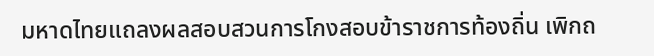มหาดไทยแถลงผลสอบสวนการโกงสอบข้าราชการท้องถิ่น เพิกถ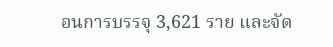อนการบรรจุ 3,621 ราย และจัด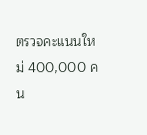ตรวจคะแนนใหม่ 400,000 คน